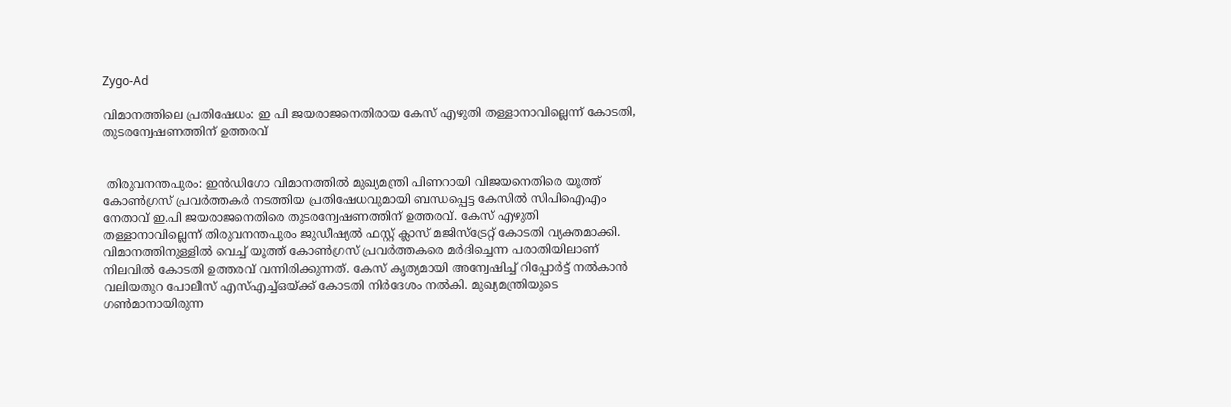Zygo-Ad

വിമാനത്തിലെ പ്രതിഷേധം: ഇ പി ജയരാജനെതിരായ കേസ് എഴുതി തള്ളാനാവില്ലെന്ന് കോടതി, തുടരന്വേഷണത്തിന് ഉത്തരവ്


 തിരുവനന്തപുരം: ഇന്‍ഡിഗോ വിമാനത്തില്‍ മുഖ്യമന്ത്രി പിണറായി വിജയനെതിരെ യൂത്ത് കോണ്‍ഗ്രസ് പ്രവര്‍ത്തകര്‍ നടത്തിയ പ്രതിഷേധവുമായി ബന്ധപ്പെട്ട കേസില്‍ സിപിഐഎം നേതാവ് ഇ.പി ജയരാജനെതിരെ തുടരന്വേഷണത്തിന് ഉത്തരവ്. കേസ് എഴുതി തള്ളാനാവില്ലെന്ന് തിരുവനന്തപുരം ജുഡീഷ്യല്‍ ഫസ്റ്റ് ക്ലാസ് മജിസ്ട്രേറ്റ് കോടതി വ്യക്തമാക്കി. വിമാനത്തിനുള്ളിൽ വെച്ച് യൂത്ത് കോണ്‍ഗ്രസ് പ്രവര്‍ത്തകരെ മര്‍ദിച്ചെന്ന പരാതിയിലാണ് നിലവിൽ കോടതി ഉത്തരവ് വന്നിരിക്കുന്നത്. കേസ് കൃത്യമായി അന്വേഷിച്ച്‌ റിപ്പോര്‍ട്ട് നല്‍കാൻ വലിയതുറ പോലീസ് എസ്എച്ച്ഒയ്ക്ക് കോടതി നിര്‍ദേശം നല്‍കി. മുഖ്യമന്ത്രിയുടെ ഗണ്‍മാനായിരുന്ന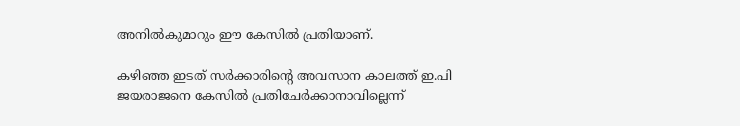അനില്‍കുമാറും ഈ കേസില്‍ പ്രതിയാണ്.

കഴിഞ്ഞ ഇടത് സര്‍ക്കാരിന്റെ അവസാന കാലത്ത് ഇ.പി ജയരാജനെ കേസിൽ പ്രതിചേര്‍ക്കാനാവില്ലെന്ന്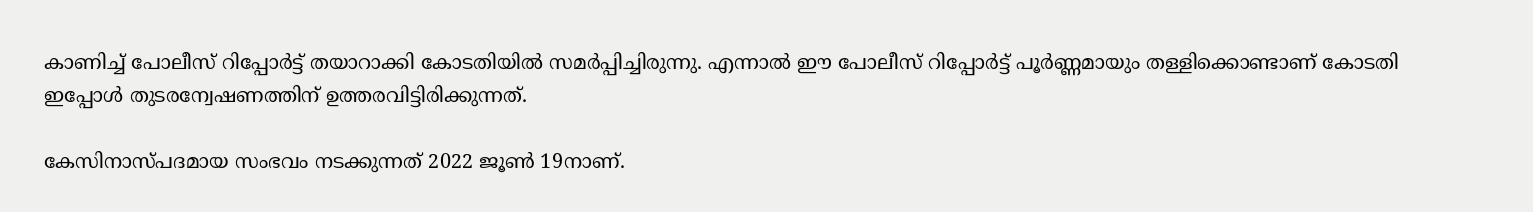കാണിച്ച് പോലീസ് റിപ്പോര്‍ട്ട് തയാറാക്കി കോടതിയില്‍ സമര്‍പ്പിച്ചിരുന്നു. എന്നാൽ ഈ പോലീസ് റിപ്പോർട്ട് പൂര്‍ണ്ണമായും തള്ളിക്കൊണ്ടാണ് കോടതി ഇപ്പോൾ തുടരന്വേഷണത്തിന് ഉത്തരവിട്ടിരിക്കുന്നത്.

കേസിനാസ്പദമായ സംഭവം നടക്കുന്നത് 2022 ജൂണ്‍ 19നാണ്.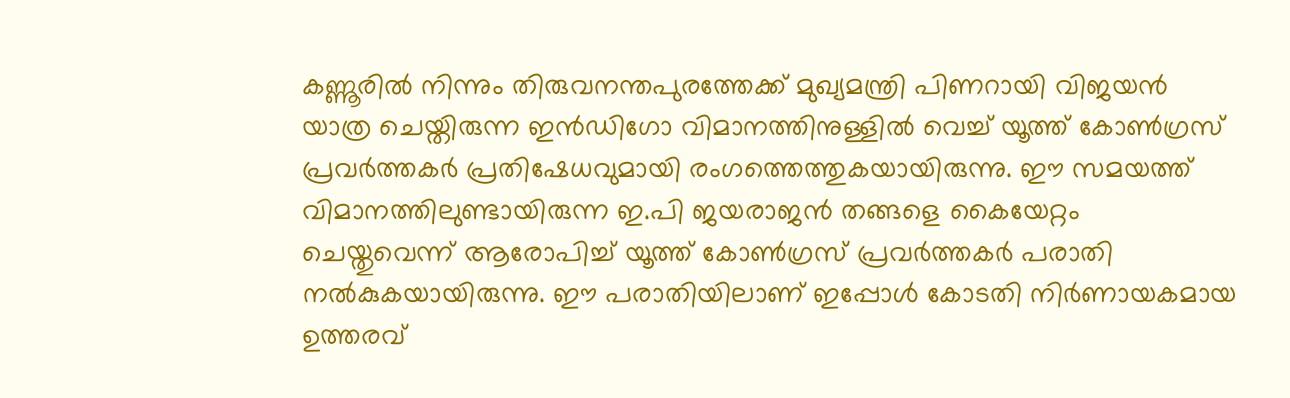കണ്ണൂരിൽ നിന്നും തിരുവനന്തപുരത്തേക്ക് മുഖ്യമന്ത്രി പിണറായി വിജയന്‍ യാത്ര ചെയ്തിരുന്ന ഇന്‍ഡിഗോ വിമാനത്തിനുള്ളിൽ വെച്ച് യൂത്ത് കോണ്‍ഗ്രസ് പ്രവര്‍ത്തകര്‍ പ്രതിഷേധവുമായി രംഗത്തെത്തുകയായിരുന്നു. ഈ സമയത്ത് വിമാനത്തിലുണ്ടായിരുന്ന ഇ.പി ജയരാജന്‍ തങ്ങളെ കൈയേറ്റം ചെയ്തുവെന്ന് ആരോപിച്ച് യൂത്ത് കോണ്‍ഗ്രസ് പ്രവര്‍ത്തകർ പരാതി നൽകുകയായിരുന്നു. ഈ പരാതിയിലാണ് ഇപ്പോൾ കോടതി നിർണായകമായ ഉത്തരവ്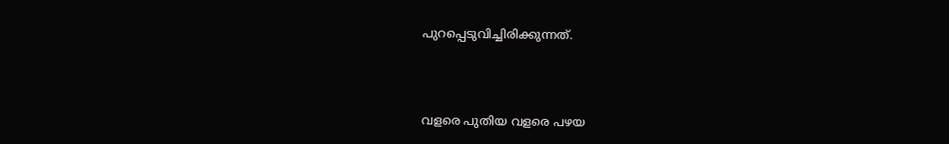പുറപ്പെടുവിച്ചിരിക്കുന്നത്.



വളരെ പുതിയ വളരെ പഴയ